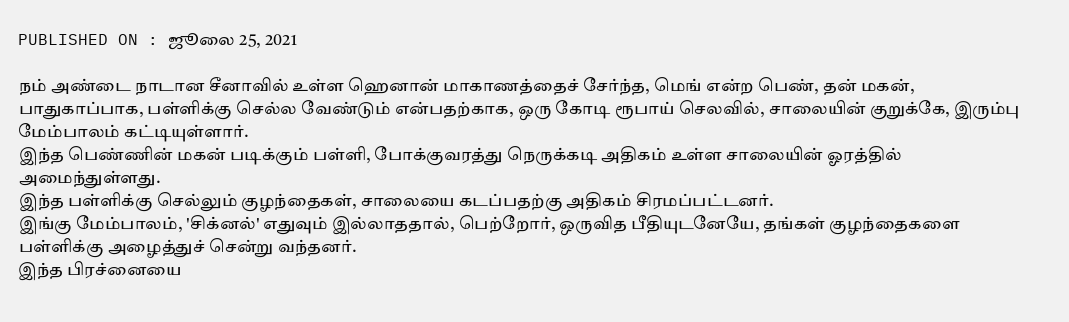PUBLISHED ON : ஜூலை 25, 2021

நம் அண்டை நாடான சீனாவில் உள்ள ஹெனான் மாகாணத்தைச் சேர்ந்த, மெங் என்ற பெண், தன் மகன், பாதுகாப்பாக, பள்ளிக்கு செல்ல வேண்டும் என்பதற்காக, ஒரு கோடி ரூபாய் செலவில், சாலையின் குறுக்கே, இரும்பு மேம்பாலம் கட்டியுள்ளார்.
இந்த பெண்ணின் மகன் படிக்கும் பள்ளி, போக்குவரத்து நெருக்கடி அதிகம் உள்ள சாலையின் ஓரத்தில் அமைந்துள்ளது.
இந்த பள்ளிக்கு செல்லும் குழந்தைகள், சாலையை கடப்பதற்கு அதிகம் சிரமப்பட்டனர்.
இங்கு மேம்பாலம், 'சிக்னல்' எதுவும் இல்லாததால், பெற்றோர், ஒருவித பீதியுடனேயே, தங்கள் குழந்தைகளை பள்ளிக்கு அழைத்துச் சென்று வந்தனர்.
இந்த பிரச்னையை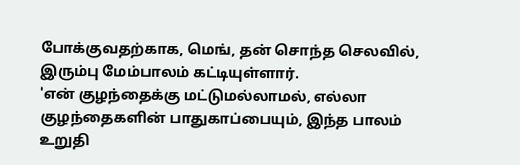போக்குவதற்காக, மெங், தன் சொந்த செலவில், இரும்பு மேம்பாலம் கட்டியுள்ளார்.
'என் குழந்தைக்கு மட்டுமல்லாமல், எல்லா குழந்தைகளின் பாதுகாப்பையும், இந்த பாலம் உறுதி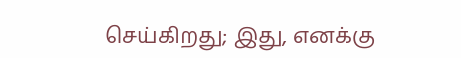செய்கிறது; இது, எனக்கு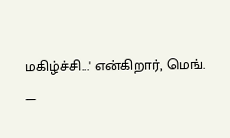மகிழ்ச்சி...' என்கிறார், மெங்.
—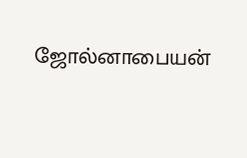ஜோல்னாபையன்